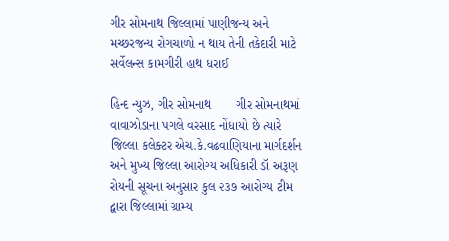ગીર સોમનાથ જિલ્લામાં પાણીજન્ય અને મચ્છરજન્ય રોગચાળો ન થાય તેની તકેદારી માટે સર્વેલન્સ કામગીરી હાથ ધરાઈ

હિન્દ ન્યુઝ, ગીર સોમનાથ       ગીર સોમનાથમાં વાવાઝોડાના પગલે વરસાદ નોંધાયો છે ત્યારે જિલ્લા કલેક્ટર એચ.કે.વઢવાણિયાના માર્ગદર્શન અને મુખ્ય જિલ્લા આરોગ્ય અધિકારી ડૉ અરૂણ રોયની સૂચના અનુસાર કુલ ૨૩૭ આરોગ્ય ટીમ દ્વારા જિલ્લામાં ગ્રામ્ય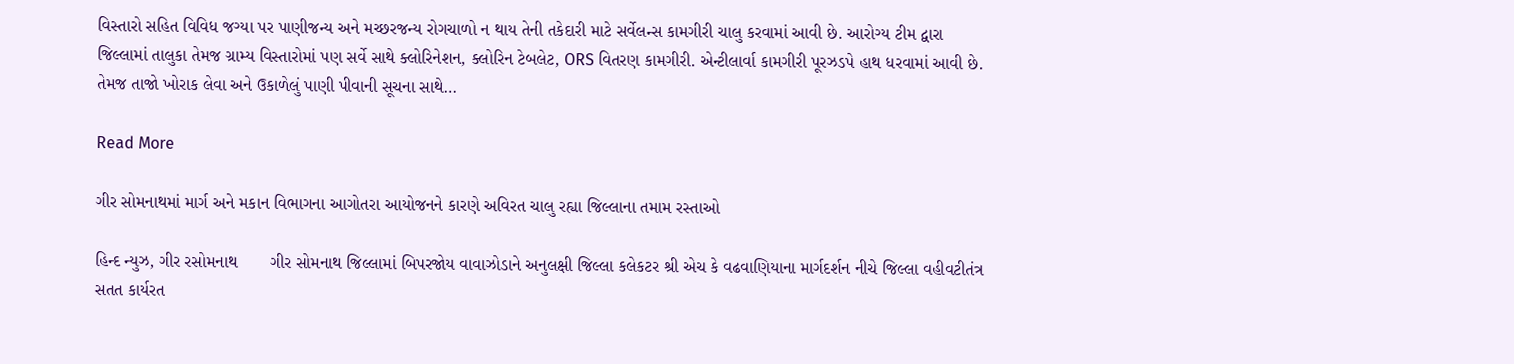વિસ્તારો સહિત વિવિધ જગ્યા પર પાણીજન્ય અને મચ્છરજન્ય રોગચાળો ન થાય તેની તકેદારી માટે સર્વેલન્સ કામગીરી ચાલુ કરવામાં આવી છે. આરોગ્ય ટીમ દ્વારા જિલ્લામાં તાલુકા તેમજ ગ્રામ્ય વિસ્તારોમાં પણ સર્વે સાથે ક્લોરિનેશન, ક્લોરિન ટેબલેટ, ORS વિતરણ કામગીરી. એન્ટીલાર્વા કામગીરી પૂરઝડપે હાથ ધરવામાં આવી છે. તેમજ તાજો ખોરાક લેવા અને ઉકાળેલું પાણી પીવાની સૂચના સાથે…

Read More

ગીર સોમનાથમાં માર્ગ અને મકાન વિભાગના આગોતરા આયોજનને કારણે અવિરત ચાલુ રહ્યા જિલ્લાના તમામ રસ્તાઓ

હિન્દ ન્યુઝ, ગીર રસોમનાથ       ગીર સોમનાથ જિલ્લામાં બિપરજોય વાવાઝોડાને અનુલક્ષી જિલ્લા કલેકટર શ્રી એચ કે વઢવાણિયાના માર્ગદર્શન નીચે જિલ્લા વહીવટીતંત્ર સતત કાર્યરત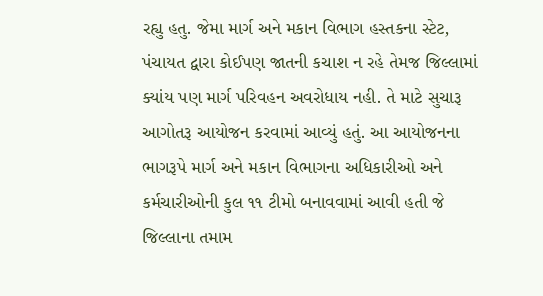રહ્યુ હતુ. જેમા માર્ગ અને મકાન વિભાગ હસ્તકના સ્ટેટ, પંચાયત દ્વારા કોઈપણ જાતની કચાશ ન રહે તેમજ જિલ્લામાં ક્યાંય પણ માર્ગ પરિવહન અવરોધાય નહી. તે માટે સુચારૂ આગોતરૂ આયોજન કરવામાં આવ્યું હતું. આ આયોજનના ભાગરૂપે માર્ગ અને મકાન વિભાગના અધિકારીઓ અને કર્મચારીઓની કુલ ૧૧ ટીમો બનાવવામાં આવી હતી જે જિલ્લાના તમામ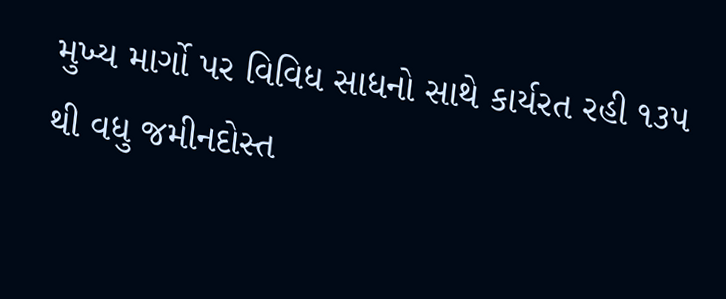મુખ્ય માર્ગો પર વિવિધ સાધનો સાથે કાર્યરત રહી ૧૩૫ થી વધુ જમીનદોસ્ત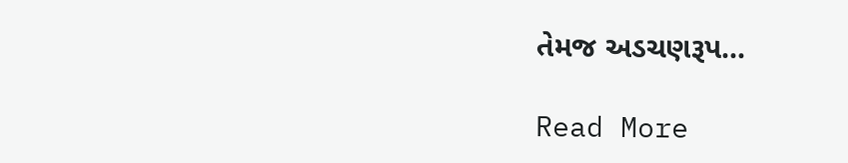તેમજ અડચણરૂપ…

Read More